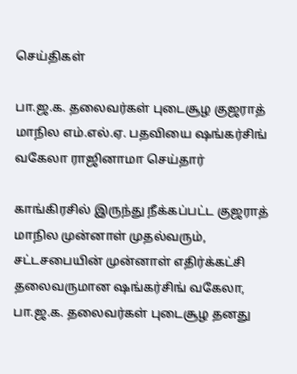செய்திகள்

பா.ஜ.க. தலைவர்கள் புடைசூழ குஜராத் மாநில எம்.எல்.ஏ. பதவியை ஷங்கர்சிங் வகேலா ராஜினாமா செய்தார்

காங்கிரசில் இருந்து நீக்கப்பட்ட குஜராத் மாநில முன்னாள் முதல்வரும், சட்டசபையின் முன்னாள் எதிர்க்கட்சி தலைவருமான ஷங்கர்சிங் வகேலா, பா.ஜ.க. தலைவர்கள் புடைசூழ தனது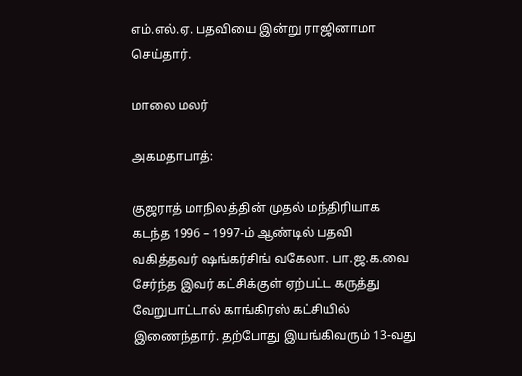எம்.எல்.ஏ. பதவியை இன்று ராஜினாமா செய்தார்.

மாலை மலர்

அகமதாபாத்:

குஜராத் மாநிலத்தின் முதல் மந்திரியாக கடந்த 1996 – 1997-ம் ஆண்டில் பதவி வகித்தவர் ஷங்கர்சிங் வகேலா. பா.ஜ.க.வை சேர்ந்த இவர் கட்சிக்குள் ஏற்பட்ட கருத்து வேறுபாட்டால் காங்கிரஸ் கட்சியில் இணைந்தார். தற்போது இயங்கிவரும் 13-வது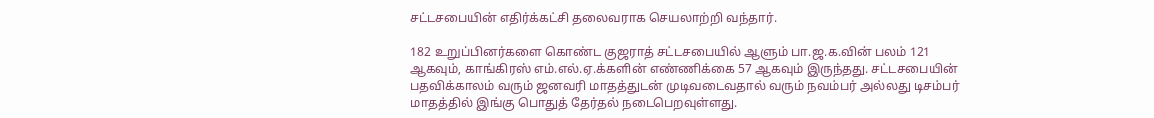சட்டசபையின் எதிர்க்கட்சி தலைவராக செயலாற்றி வந்தார்.

182 உறுப்பினர்களை கொண்ட குஜராத் சட்டசபையில் ஆளும் பா.ஜ.க.வின் பலம் 121 ஆகவும், காங்கிரஸ் எம்.எல்.ஏ.க்களின் எண்ணிக்கை 57 ஆகவும் இருந்தது. சட்டசபையின் பதவிக்காலம் வரும் ஜனவரி மாதத்துடன் முடிவடைவதால் வரும் நவம்பர் அல்லது டிசம்பர் மாதத்தில் இங்கு பொதுத் தேர்தல் நடைபெறவுள்ளது.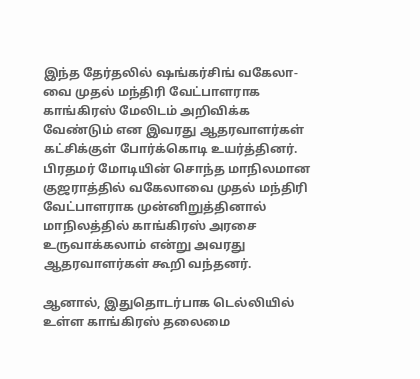இந்த தேர்தலில் ஷங்கர்சிங் வகேலா-வை முதல் மந்திரி வேட்பாளராக காங்கிரஸ் மேலிடம் அறிவிக்க வேண்டும் என இவரது ஆதரவாளர்கள் கட்சிக்குள் போர்க்கொடி உயர்த்தினர். பிரதமர் மோடியின் சொந்த மாநிலமான குஜராத்தில் வகேலாவை முதல் மந்திரி வேட்பாளராக முன்னிறுத்தினால் மாநிலத்தில் காங்கிரஸ் அரசை உருவாக்கலாம் என்று அவரது ஆதரவாளர்கள் கூறி வந்தனர்.

ஆனால், இதுதொடர்பாக டெல்லியில் உள்ள காங்கிரஸ் தலைமை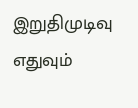இறுதிமுடிவு எதுவும்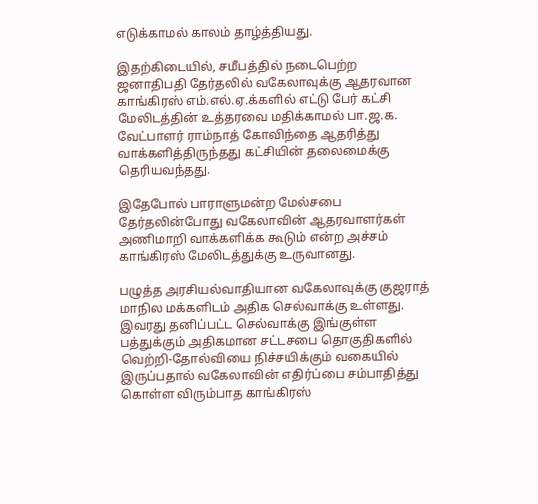எடுக்காமல் காலம் தாழ்த்தியது.

இதற்கிடையில், சமீபத்தில் நடைபெற்ற ஜனாதிபதி தேர்தலில் வகேலாவுக்கு ஆதரவான காங்கிரஸ் எம்.எல்.ஏ.க்களில் எட்டு பேர் கட்சி மேலிடத்தின் உத்தரவை மதிக்காமல் பா.ஜ.க. வேட்பாளர் ராம்நாத் கோவிந்தை ஆதரித்து வாக்களித்திருந்தது கட்சியின் தலைமைக்கு தெரியவந்தது.

இதேபோல் பாராளுமன்ற மேல்சபை தேர்தலின்போது வகேலாவின் ஆதரவாளர்கள் அணிமாறி வாக்களிக்க கூடும் என்ற அச்சம் காங்கிரஸ் மேலிடத்துக்கு உருவானது.

பழுத்த அரசியல்வாதியான வகேலாவுக்கு குஜராத் மாநில மக்களிடம் அதிக செல்வாக்கு உள்ளது. இவரது தனிப்பட்ட செல்வாக்கு இங்குள்ள பத்துக்கும் அதிகமான சட்டசபை தொகுதிகளில் வெற்றி-தோல்வியை நிச்சயிக்கும் வகையில் இருப்பதால் வகேலாவின் எதிர்ப்பை சம்பாதித்து கொள்ள விரும்பாத காங்கிரஸ்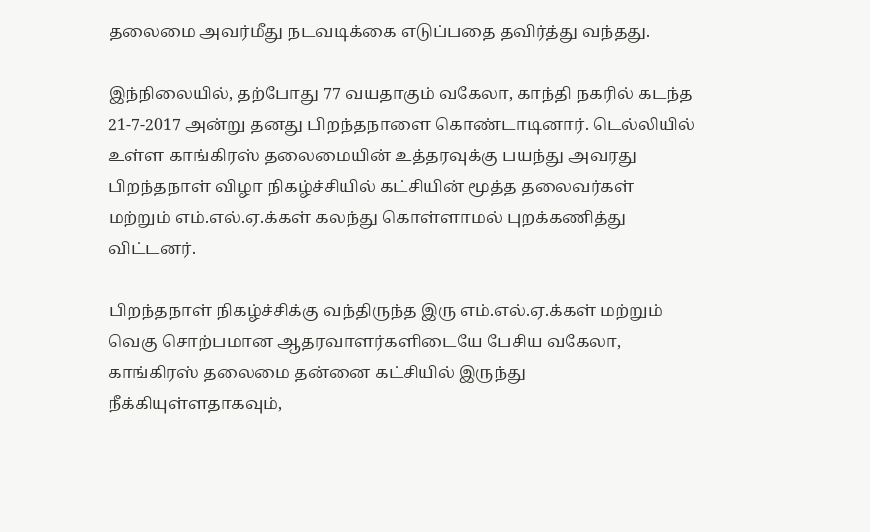தலைமை அவர்மீது நடவடிக்கை எடுப்பதை தவிர்த்து வந்தது.

இந்நிலையில், தற்போது 77 வயதாகும் வகேலா, காந்தி நகரில் கடந்த 21-7-2017 அன்று தனது பிறந்தநாளை கொண்டாடினார். டெல்லியில் உள்ள காங்கிரஸ் தலைமையின் உத்தரவுக்கு பயந்து அவரது பிறந்தநாள் விழா நிகழ்ச்சியில் கட்சியின் மூத்த தலைவர்கள் மற்றும் எம்.எல்.ஏ.க்கள் கலந்து கொள்ளாமல் புறக்கணித்து விட்டனர்.

பிறந்தநாள் நிகழ்ச்சிக்கு வந்திருந்த இரு எம்.எல்.ஏ.க்கள் மற்றும் வெகு சொற்பமான ஆதரவாளர்களிடையே பேசிய வகேலா, காங்கிரஸ் தலைமை தன்னை கட்சியில் இருந்து நீக்கியுள்ளதாகவும்,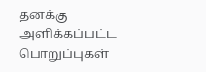தனக்கு அளிக்கப்பட்ட பொறுப்புகள்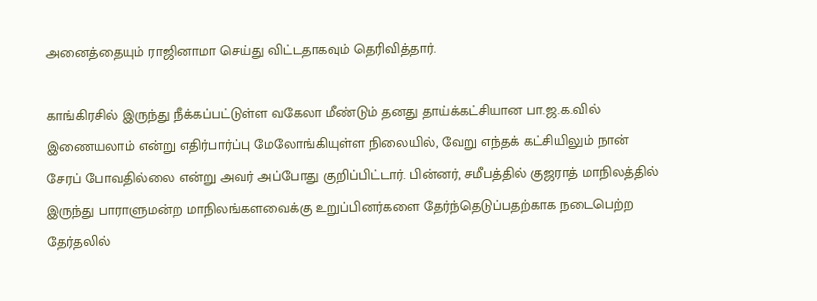அனைத்தையும் ராஜினாமா செய்து விட்டதாகவும் தெரிவித்தார்.

காங்கிரசில் இருந்து நீக்கப்பட்டுள்ள வகேலா மீண்டும் தனது தாய்க்கட்சியான பா.ஜ.க.வில் இணையலாம் என்று எதிர்பார்ப்பு மேலோங்கியுள்ள நிலையில், வேறு எந்தக் கட்சியிலும் நான் சேரப் போவதில்லை என்று அவர் அப்போது குறிப்பிட்டார். பின்னர், சமீபத்தில் குஜராத் மாநிலத்தில் இருந்து பாராளுமன்ற மாநிலங்களவைக்கு உறுப்பினர்களை தேர்ந்தெடுப்பதற்காக நடைபெற்ற தேர்தலில்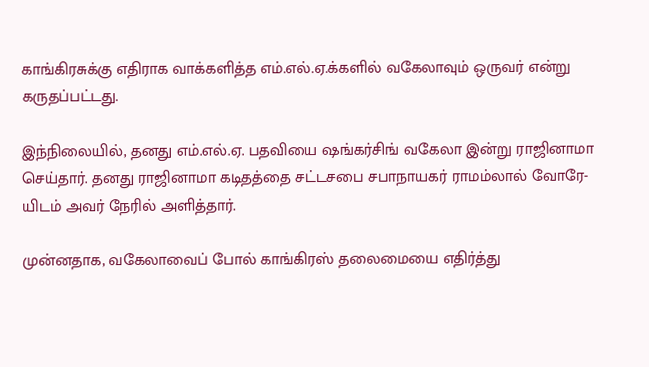காங்கிரசுக்கு எதிராக வாக்களித்த எம்.எல்.ஏ.க்களில் வகேலாவும் ஒருவர் என்று கருதப்பட்டது.

இந்நிலையில், தனது எம்.எல்.ஏ. பதவியை ஷங்கர்சிங் வகேலா இன்று ராஜினாமா செய்தார். தனது ராஜினாமா கடிதத்தை சட்டசபை சபாநாயகர் ராமம்லால் வோரே-யிடம் அவர் நேரில் அளித்தார்.

முன்னதாக, வகேலாவைப் போல் காங்கிரஸ் தலைமையை எதிர்த்து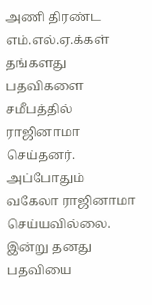அணி திரண்ட எம்.எல்.ஏ.க்கள் தங்களது பதவிகளை சமீபத்தில் ராஜினாமா செய்தனர். அப்போதும் வகேலா ராஜினாமா செய்யவில்லை. இன்று தனது பதவியை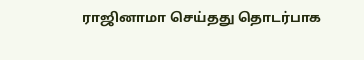ராஜினாமா செய்தது தொடர்பாக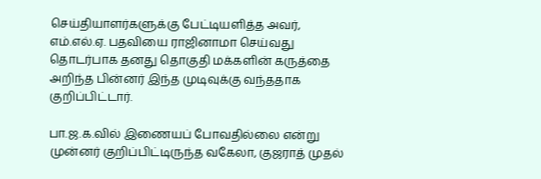செய்தியாளர்களுக்கு பேட்டியளித்த அவர், எம்.எல்.ஏ. பதவியை ராஜினாமா செய்வது தொடர்பாக தனது தொகுதி மக்களின் கருத்தை அறிந்த பின்னர் இந்த முடிவுக்கு வந்ததாக குறிப்பிட்டார்.

பா.ஜ.க.வில் இணையப் போவதில்லை என்று முன்னர் குறிப்பிட்டிருந்த வகேலா, குஜராத் முதல்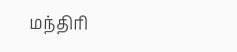மந்திரி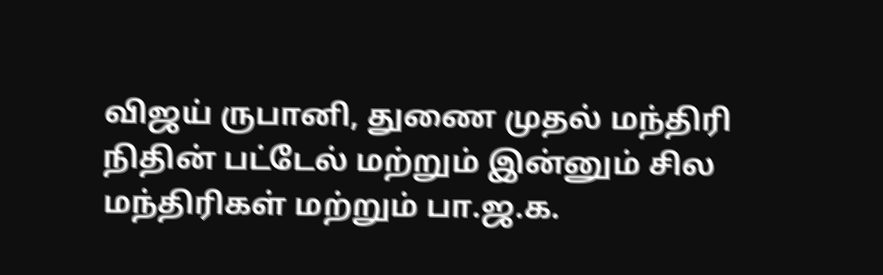விஜய் ருபானி, துணை முதல் மந்திரி நிதின் பட்டேல் மற்றும் இன்னும் சில மந்திரிகள் மற்றும் பா.ஜ.க.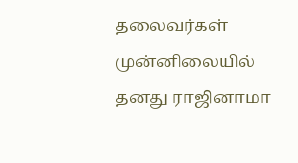தலைவர்கள் முன்னிலையில் தனது ராஜினாமா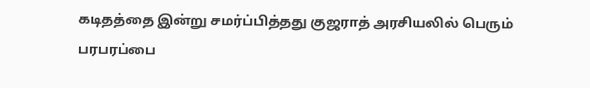கடிதத்தை இன்று சமர்ப்பித்தது குஜராத் அரசியலில் பெரும் பரபரப்பை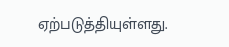ஏற்படுத்தியுள்ளது.